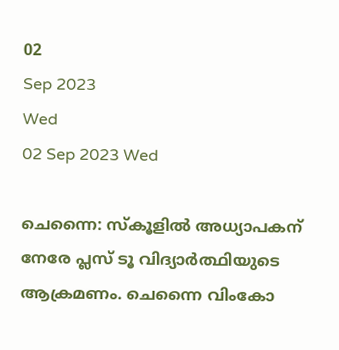02
Sep 2023
Wed
02 Sep 2023 Wed

ചെന്നൈ: സ്‌കൂളില്‍ അധ്യാപകന് നേരേ പ്ലസ് ടൂ വിദ്യാര്‍ത്ഥിയുടെ ആക്രമണം. ചെന്നൈ വിംകോ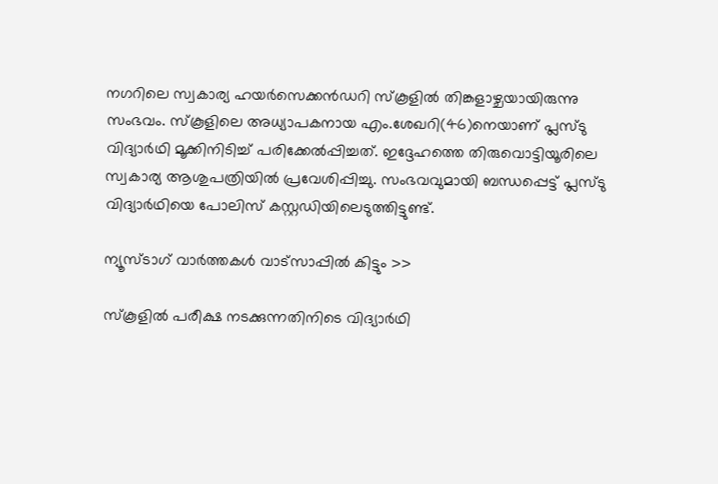നഗറിലെ സ്വകാര്യ ഹയര്‍സെക്കന്‍ഡറി സ്‌കൂളില്‍ തിങ്കളാഴ്ചയായിരുന്നു സംഭവം. സ്‌കൂളിലെ അധ്യാപകനായ എം.ശേഖറി(46)നെയാണ് പ്ലസ്ടു വിദ്യാര്‍ഥി മൂക്കിനിടിച്ച് പരിക്കേല്‍പ്പിച്ചത്. ഇദ്ദേഹത്തെ തിരുവൊട്ടിയൂരിലെ സ്വകാര്യ ആശുപത്രിയില്‍ പ്രവേശിപ്പിച്ചു. സംഭവവുമായി ബന്ധപ്പെട്ട് പ്ലസ്ടു വിദ്യാര്‍ഥിയെ പോലിസ് കസ്റ്റഡിയിലെടുത്തിട്ടുണ്ട്.

ന്യൂസ്ടാഗ് വാര്‍ത്തകള്‍ വാട്‌സാപ്പില്‍ കിട്ടും >>

സ്‌കൂളില്‍ പരീക്ഷ നടക്കുന്നതിനിടെ വിദ്യാര്‍ഥി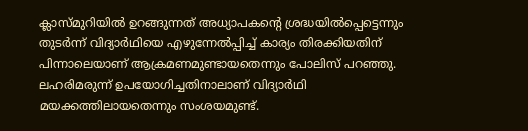ക്ലാസ്മുറിയില്‍ ഉറങ്ങുന്നത് അധ്യാപകന്റെ ശ്രദ്ധയില്‍പ്പെട്ടെന്നും തുടര്‍ന്ന് വിദ്യാര്‍ഥിയെ എഴുന്നേല്‍പ്പിച്ച് കാര്യം തിരക്കിയതിന് പിന്നാലെയാണ് ആക്രമണമുണ്ടായതെന്നും പോലിസ് പറഞ്ഞു. ലഹരിമരുന്ന് ഉപയോഗിച്ചതിനാലാണ് വിദ്യാര്‍ഥി മയക്കത്തിലായതെന്നും സംശയമുണ്ട്.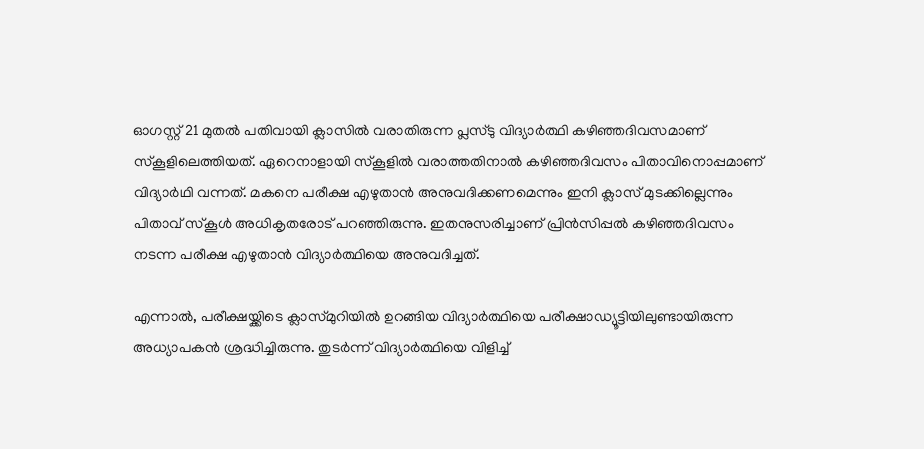ഓഗസ്റ്റ് 21 മുതല്‍ പതിവായി ക്ലാസില്‍ വരാതിരുന്ന പ്ലസ്ടു വിദ്യാര്‍ത്ഥി കഴിഞ്ഞദിവസമാണ് സ്‌കൂളിലെത്തിയത്. ഏറെനാളായി സ്‌കൂളില്‍ വരാത്തതിനാല്‍ കഴിഞ്ഞദിവസം പിതാവിനൊപ്പമാണ് വിദ്യാര്‍ഥി വന്നത്. മകനെ പരീക്ഷ എഴുതാന്‍ അനുവദിക്കണമെന്നും ഇനി ക്ലാസ് മുടക്കില്ലെന്നും പിതാവ് സ്‌കൂള്‍ അധികൃതരോട് പറഞ്ഞിരുന്നു. ഇതനുസരിച്ചാണ് പ്രിന്‍സിപ്പല്‍ കഴിഞ്ഞദിവസം നടന്ന പരീക്ഷ എഴുതാന്‍ വിദ്യാര്‍ത്ഥിയെ അനുവദിച്ചത്.

എന്നാല്‍, പരീക്ഷയ്ക്കിടെ ക്ലാസ്മുറിയില്‍ ഉറങ്ങിയ വിദ്യാര്‍ത്ഥിയെ പരീക്ഷാഡ്യൂട്ടിയിലുണ്ടായിരുന്ന അധ്യാപകന്‍ ശ്രദ്ധിച്ചിരുന്നു. തുടര്‍ന്ന് വിദ്യാര്‍ത്ഥിയെ വിളിച്ച്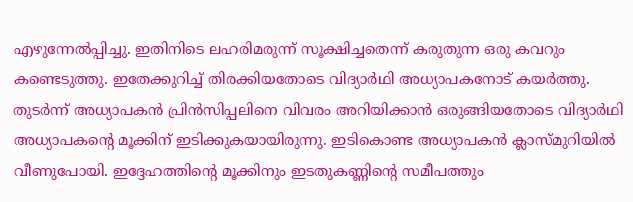എഴുന്നേല്‍പ്പിച്ചു. ഇതിനിടെ ലഹരിമരുന്ന് സൂക്ഷിച്ചതെന്ന് കരുതുന്ന ഒരു കവറും കണ്ടെടുത്തു. ഇതേക്കുറിച്ച് തിരക്കിയതോടെ വിദ്യാര്‍ഥി അധ്യാപകനോട് കയര്‍ത്തു. തുടര്‍ന്ന് അധ്യാപകന്‍ പ്രിന്‍സിപ്പലിനെ വിവരം അറിയിക്കാന്‍ ഒരുങ്ങിയതോടെ വിദ്യാര്‍ഥി അധ്യാപകന്റെ മൂക്കിന് ഇടിക്കുകയായിരുന്നു. ഇടികൊണ്ട അധ്യാപകന്‍ ക്ലാസ്മുറിയില്‍ വീണുപോയി. ഇദ്ദേഹത്തിന്റെ മൂക്കിനും ഇടതുകണ്ണിന്റെ സമീപത്തും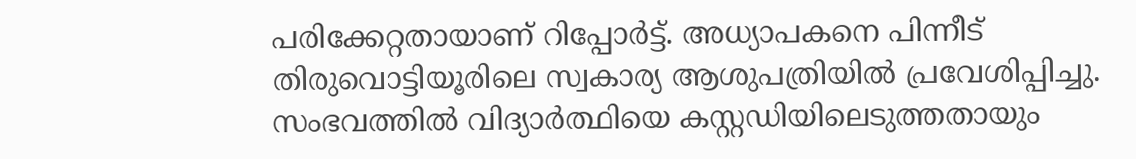പരിക്കേറ്റതായാണ് റിപ്പോര്‍ട്ട്. അധ്യാപകനെ പിന്നീട് തിരുവൊട്ടിയൂരിലെ സ്വകാര്യ ആശുപത്രിയില്‍ പ്രവേശിപ്പിച്ചു. സംഭവത്തില്‍ വിദ്യാര്‍ത്ഥിയെ കസ്റ്റഡിയിലെടുത്തതായും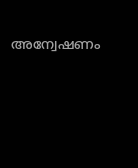അന്വേഷണം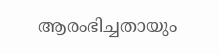ആരംഭിച്ചതായും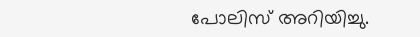പോലിസ് അറിയിച്ചു.